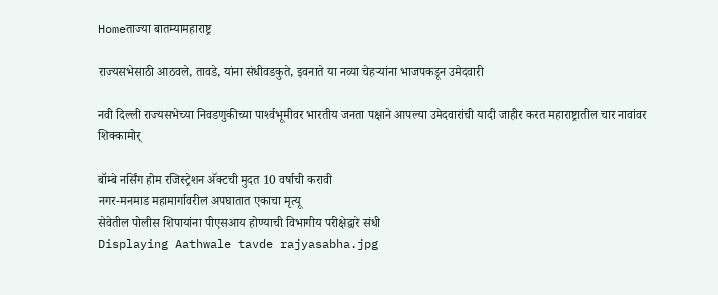Homeताज्या बातम्यामहाराष्ट्र

राज्यसभेसाठी आठवले, तावडे, यांना संधीवडकुते, इवनाते या नव्या चेहर्‍यांना भाजपकडून उमेदवारी

नवी दिल्ली राज्यसभेच्या निवडणुकीच्या पार्श्‍वभूमीवर भारतीय जनता पक्षाने आपल्या उमेदवारांची यादी जाहीर करत महाराष्ट्रातील चार नावांवर शिक्कामोर्

बॉम्बे नर्सिंग होम रजिस्ट्रेशन अ‍ॅक्टची मुदत 10 वर्षाची करावी
नगर-मनमाड महामार्गावरील अपघातात एकाचा मृत्यू
सेवेतील पोलीस शिपायांना पीएसआय होण्याची विभागीय परीक्षेद्वारे संधी
Displaying Aathwale tavde rajyasabha.jpg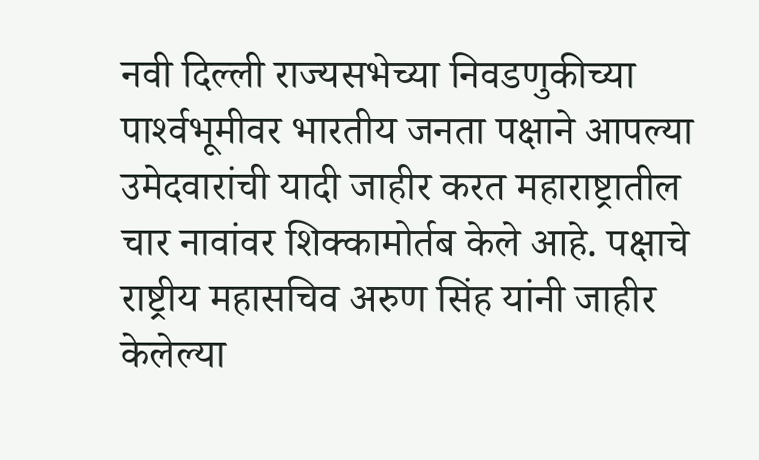नवी दिल्ली राज्यसभेच्या निवडणुकीच्या पार्श्‍वभूमीवर भारतीय जनता पक्षाने आपल्या उमेदवारांची यादी जाहीर करत महाराष्ट्रातील चार नावांवर शिक्कामोर्तब केले आहे. पक्षाचे राष्ट्रीय महासचिव अरुण सिंह यांनी जाहीर केलेल्या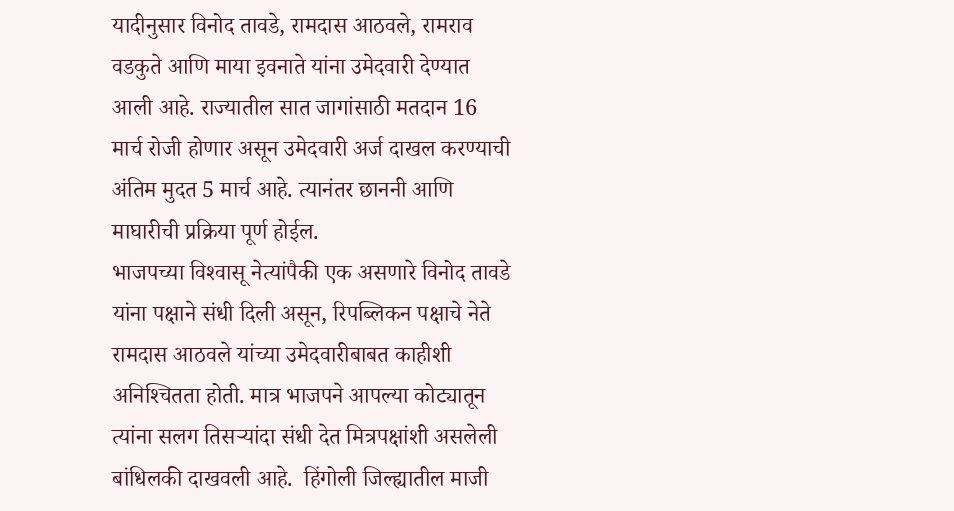यादीनुसार विनोद तावडे, रामदास आठवले, रामराव वडकुते आणि माया इवनाते यांना उमेदवारी देण्यात आली आहे. राज्यातील सात जागांसाठी मतदान 16 मार्च रोजी होणार असून उमेदवारी अर्ज दाखल करण्याची अंतिम मुदत 5 मार्च आहे. त्यानंतर छाननी आणि माघारीची प्रक्रिया पूर्ण होईल.
भाजपच्या विश्‍वासू नेत्यांपैकी एक असणारे विनोद तावडे यांना पक्षाने संधी दिली असून, रिपब्लिकन पक्षाचे नेते रामदास आठवले यांच्या उमेदवारीबाबत काहीशी अनिश्‍चितता होती. मात्र भाजपने आपल्या कोट्यातून त्यांना सलग तिसर्‍यांदा संधी देत मित्रपक्षांशी असलेली बांधिलकी दाखवली आहे.  हिंगोली जिल्ह्यातील माजी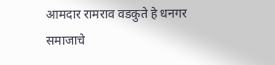आमदार रामराव वडकुते हे धनगर समाजाचे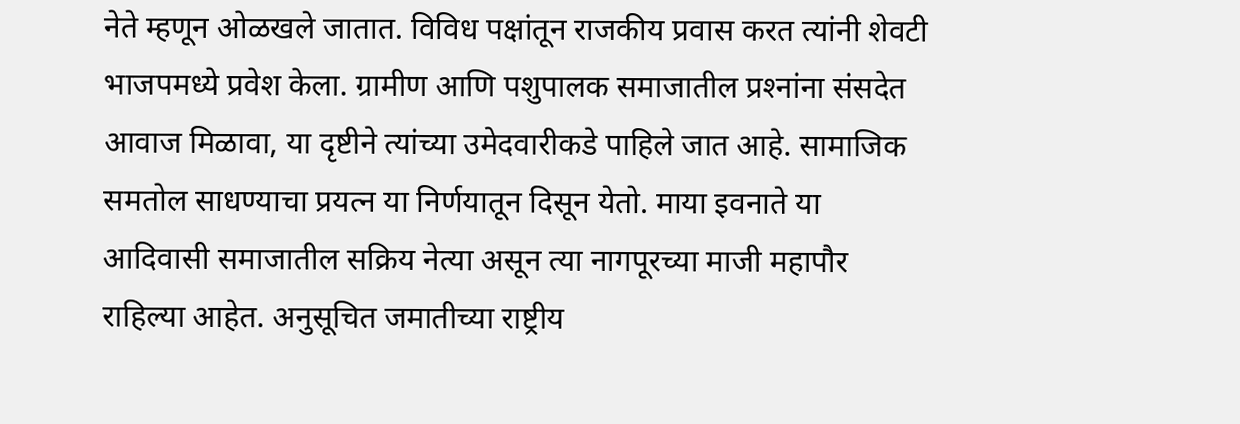नेते म्हणून ओळखले जातात. विविध पक्षांतून राजकीय प्रवास करत त्यांनी शेवटी भाजपमध्ये प्रवेश केला. ग्रामीण आणि पशुपालक समाजातील प्रश्‍नांना संसदेत आवाज मिळावा, या दृष्टीने त्यांच्या उमेदवारीकडे पाहिले जात आहे. सामाजिक समतोल साधण्याचा प्रयत्न या निर्णयातून दिसून येतो. माया इवनाते या आदिवासी समाजातील सक्रिय नेत्या असून त्या नागपूरच्या माजी महापौर राहिल्या आहेत. अनुसूचित जमातीच्या राष्ट्रीय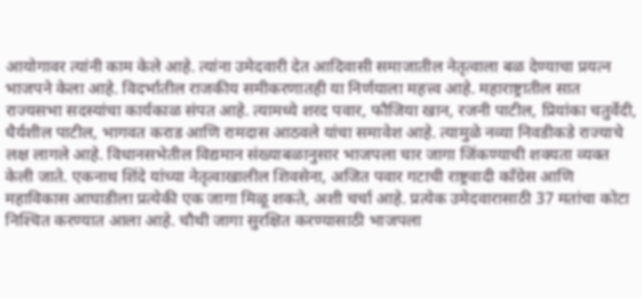आयोगावर त्यांनी काम केले आहे. त्यांना उमेदवारी देत आदिवासी समाजातील नेतृत्वाला बळ देण्याचा प्रयत्न भाजपने केला आहे. विदर्भातील राजकीय समीकरणातही या निर्णयाला महत्त्व आहे. महाराष्ट्रातील सात राज्यसभा सदस्यांचा कार्यकाळ संपत आहे. त्यामध्ये शरद पवार, फौजिया खान, रजनी पाटील, प्रियांका चतुर्वेदी, धैर्यशील पाटील, भागवत कराड आणि रामदास आठवले यांचा समावेश आहे. त्यामुळे नव्या निवडीकडे राज्याचे लक्ष लागले आहे. विधानसभेतील विद्यमान संख्याबळानुसार भाजपला चार जागा जिंकण्याची शक्यता व्यक्त केली जाते. एकनाथ शिंदे यांच्या नेतृत्वाखालील शिवसेना, अजित पवार गटाची राष्ट्रवादी काँग्रेस आणि महाविकास आघाडीला प्रत्येकी एक जागा मिळू शकते, अशी चर्चा आहे. प्रत्येक उमेदवारासाठी 37 मतांचा कोटा निश्‍चित करण्यात आला आहे. चौथी जागा सुरक्षित करण्यासाठी भाजपला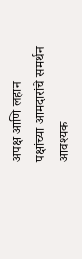अपक्ष आणि लहान पक्षांच्या आमदारांचे समर्थन आवश्यक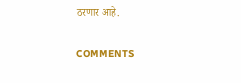ठरणार आहे.

COMMENTS